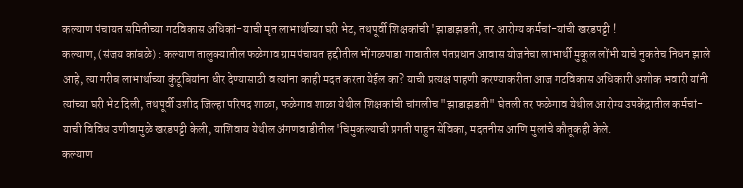कल्याण पंचायत समितीच्या गटविकास अधिकां-याची मृत लाभार्थाच्या घरी भेट, तथपूर्वी शिक्षकांची 'झाडाझडती, तर आरोग्य कर्मचां-यांची खरडपट्टी !
कल्याण, (संजय कांबळे) : कल्याण तालुक्यातील फळेगाव ग्रामपंचायत हद्दीतील भोंगळपाडा गावातील पंतप्रधान आवास योजनेचा लाभार्थी मुकूल लोंभी याचे नुकतेच निधन झाले आहे, त्या गरीब लाभार्थाच्या कुंटूबियांना धीर देण्यासाठी व त्यांना काही मदत करता येईल का? याची प्रत्यक्ष पाहणी करण्याकरीता आज गटविकास अधिकारी अशोक भवारी यांनी त्यांच्या घरी भेट दिली, तथपूर्वी उशीद जिल्हा परिषद शाळा, फळेगाव शाळा येथील शिक्षकांची चांगलीच "झाडाझडती" घेतली तर फळेगाव येथील आरोग्य उपकेंद्रातील कर्मचां-याची विविध उणीवामुळे खरडपट्टी केली, याशिवाय येथील अंगणवाडीतील 'चिमुकल्याची प्रगती पाहुन सेविका, मदतनीस आणि मुलांचे कौतूकही केले.
कल्याण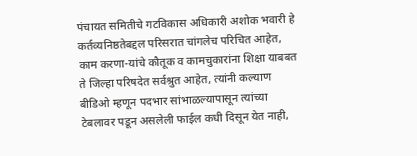पंचायत समितीचे गटविकास अधिकारी अशोक भवारी हे कर्तव्यनिष्ठतेबद्दल परिसरात चांगलेच परिचित आहेत, काम करणा-यांचे कौतूक व कामचुकारांना शिक्षा याबबत ते जिल्हा परिषदेत सर्वश्रुत आहेत, त्यांनी कल्याण बीडिओ म्हणून पदभार सांभाळल्यापासून त्यांच्या टेबलावर पडून असलेली फाईल कधी दिसून येत नाही,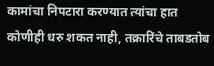कामांचा निपटारा करण्यात त्यांचा हात कोणीही धरु शकत नाही, तक्रारिंचे ताबडतोब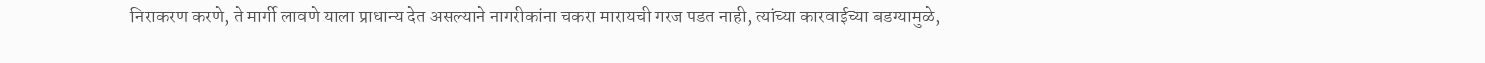निराकरण करणे, ते मार्गी लावणे याला प्राधान्य देत असल्याने नागरीकांना चकरा मारायची गरज पडत नाही, त्यांच्या कारवाईच्या बडग्यामुळे,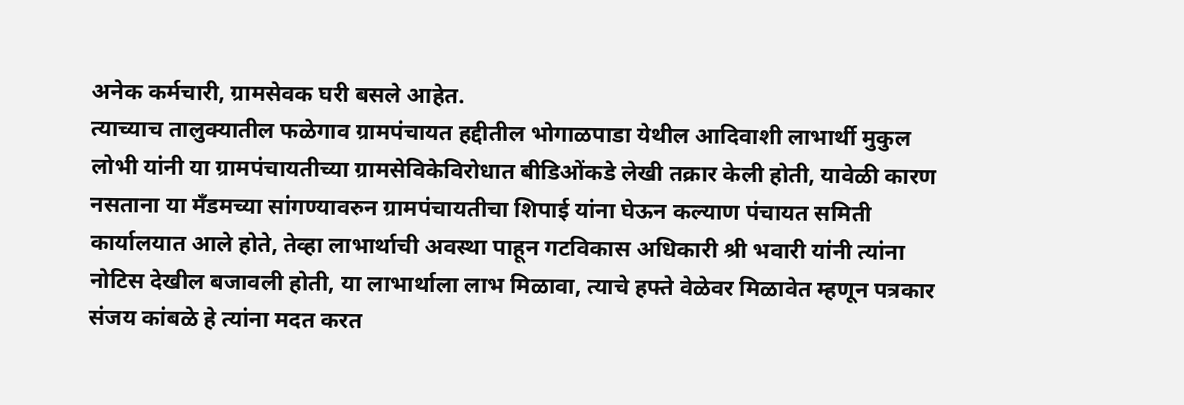अनेक कर्मचारी, ग्रामसेवक घरी बसले आहेत.
त्याच्याच तालुक्यातील फळेगाव ग्रामपंचायत हद्दीतील भोगाळपाडा येथील आदिवाशी लाभार्थी मुकुल लोभी यांनी या ग्रामपंचायतीच्या ग्रामसेविकेविरोधात बीडिओंकडे लेखी तक्रार केली होती, यावेळी कारण नसताना या मँडमच्या सांगण्यावरुन ग्रामपंचायतीचा शिपाई यांना घेऊन कल्याण पंचायत समिती कार्यालयात आले होते, तेव्हा लाभार्थाची अवस्था पाहून गटविकास अधिकारी श्री भवारी यांनी त्यांना नोटिस देखील बजावली होती, या लाभार्थाला लाभ मिळावा, त्याचे हफ्ते वेळेवर मिळावेत म्हणून पत्रकार संजय कांबळे हे त्यांना मदत करत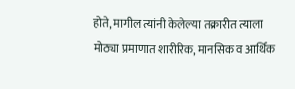होते, मागील त्यांनी केलेल्या तक्रारीत त्याला मोठ्या प्रमाणात शारीरिक, मानसिक व आर्थिक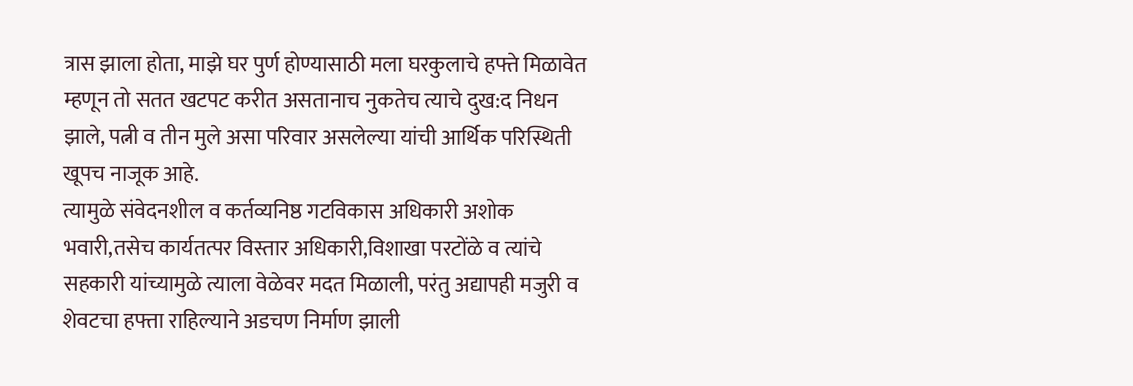त्रास झाला होता, माझे घर पुर्ण होण्यासाठी मला घरकुलाचे हफ्ते मिळावेत म्हणून तो सतत खटपट करीत असतानाच नुकतेच त्याचे दुख:द निधन झाले, पत्नी व तीन मुले असा परिवार असलेल्या यांची आर्थिक परिस्थिती खूपच नाजूक आहे.
त्यामुळे संवेदनशील व कर्तव्यनिष्ठ गटविकास अधिकारी अशोक भवारी,तसेच कार्यतत्पर विस्तार अधिकारी,विशाखा परटोंळे व त्यांचे सहकारी यांच्यामुळे त्याला वेळेवर मदत मिळाली, परंतु अद्यापही मजुरी व शेवटचा हफ्ता राहिल्याने अडचण निर्माण झाली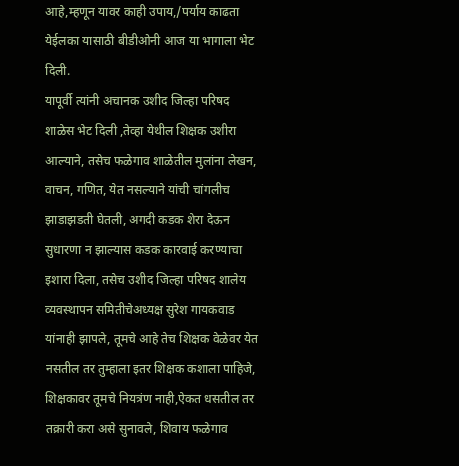आहे,म्हणून यावर काही उपाय,/पर्याय काढता येईलका यासाठी बीडीओनी आज या भागाला भेट दिली.
यापूर्वी त्यांनी अचानक उशीद जिल्हा परिषद शाळेस भेट दिली ,तेव्हा येथील शिक्षक उशीरा आल्याने, तसेच फळेगाव शाळेतील मुलांना लेखन, वाचन, गणित, येत नसल्याने यांची चांगलीच झाडाझडती घेतली, अगदी कडक शेरा देऊन सुधारणा न झाल्यास कडक कारवाई करण्याचा इशारा दिला, तसेच उशीद जिल्हा परिषद शालेय व्यवस्थापन समितीचेअध्यक्ष सुरेश गायकवाड यांनाही झापले, तूमचे आहे तेच शिक्षक वेळेवर येत नसतील तर तुम्हाला इतर शिक्षक कशाला पाहिजे, शिक्षकावर तूमचे नियत्रंण नाही,ऐकत धसतील तर तक्रारी करा असे सुनावले, शिवाय फळेगाव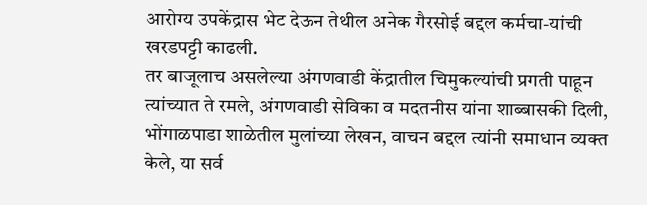आरोग्य उपकेंद्रास भेट देऊन तेथील अनेक गैरसोई बद्दल कर्मचा-यांची खरडपट्टी काढली.
तर बाजूलाच असलेल्या अंगणवाडी केंद्रातील चिमुकल्यांची प्रगती पाहून त्यांच्यात ते रमले, अंगणवाडी सेविका व मदतनीस यांना शाब्बासकी दिली, भोंगाळपाडा शाळेतील मुलांच्या लेखन, वाचन बद्दल त्यांनी समाधान व्यक्त केले, या सर्व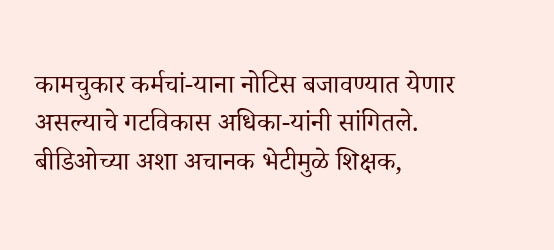कामचुकार कर्मचां-याना नोटिस बजावण्यात येणार असल्याचे गटविकास अधिका-यांनी सांगितले.
बीडिओच्या अशा अचानक भेटीमुळे शिक्षक,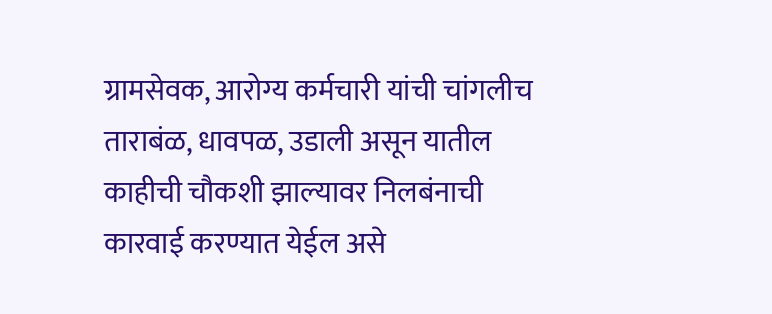ग्रामसेवक, आरोग्य कर्मचारी यांची चांगलीच ताराबंळ, धावपळ, उडाली असून यातील काहीची चौकशी झाल्यावर निलबंनाची कारवाई करण्यात येईल असे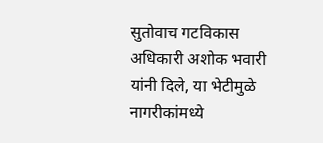सुतोवाच गटविकास अधिकारी अशोक भवारी यांनी दिले, या भेटीमुळे नागरीकांमध्ये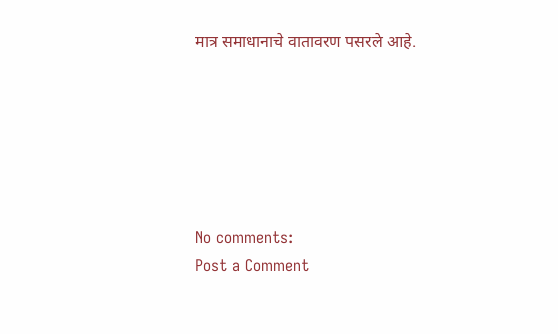मात्र समाधानाचे वातावरण पसरले आहे.






No comments:
Post a Comment